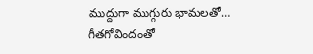ముద్దుగా ముగ్గురు భామలతో…
గీతగోవిందంతో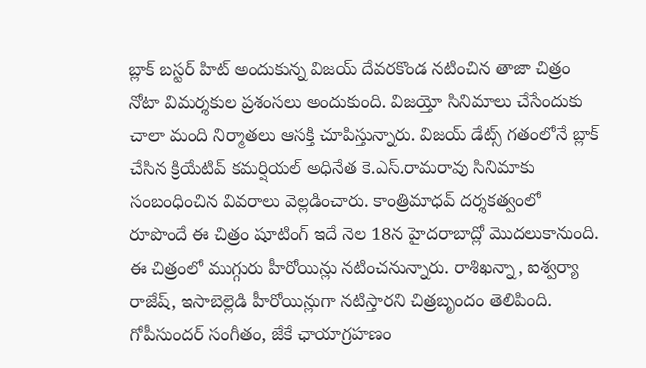బ్లాక్ బస్టర్ హిట్ అందుకున్న విజయ్ దేవరకొండ నటించిన తాజా చిత్రం నోటా విమర్శకుల ప్రశంసలు అందుకుంది. విజయ్తో సినిమాలు చేసేందుకు చాలా మంది నిర్మాతలు ఆసక్తి చూపిస్తున్నారు. విజయ్ డేట్స్ గతంలోనే బ్లాక్ చేసిన క్రియేటివ్ కమర్షియల్ అధినేత కె.ఎస్.రామరావు సినిమాకు సంబంధించిన వివరాలు వెల్లడించారు. కాంత్రిమాధవ్ దర్శకత్వంలో రూపొందే ఈ చిత్రం షూటింగ్ ఇదే నెల 18న హైదరాబాద్లో మొదలుకానుంది. ఈ చిత్రంలో ముగ్గురు హీరోయిన్లు నటించనున్నారు. రాశిఖన్నా, ఐశ్వర్యా రాజేష్, ఇసాబెల్లెడి హీరోయిన్లుగా నటిస్తారని చిత్రబృందం తెలిపింది. గోపీసుందర్ సంగీతం, జేకే ఛాయాగ్రహణం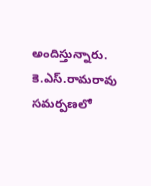అందిస్తున్నారు. కె.ఎస్.రామరావు సమర్పణలో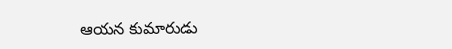ఆయన కుమారుడు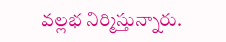వల్లభ నిర్మిస్తున్నారు.